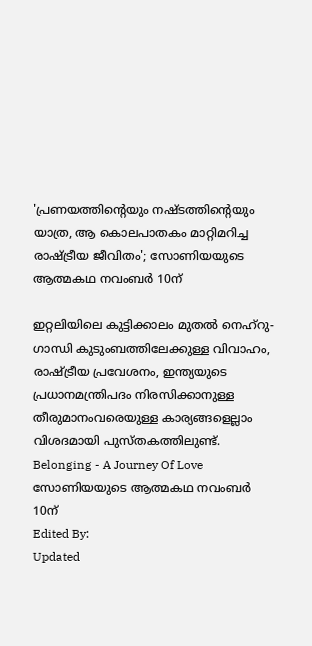'പ്രണയത്തിന്റെയും നഷ്ടത്തിന്റെയും യാത്ര, ആ കൊലപാതകം മാറ്റിമറിച്ച രാഷ്ട്രീയ ജീവിതം'; സോണിയയുടെ ആത്മകഥ നവംബര്‍ 10ന്

ഇറ്റലിയിലെ കുട്ടിക്കാലം മുതല്‍ നെഹ്റു-ഗാന്ധി കുടുംബത്തിലേക്കുള്ള വിവാഹം, രാഷ്ട്രീയ പ്രവേശനം, ഇന്ത്യയുടെ പ്രധാനമന്ത്രിപദം നിരസിക്കാനുള്ള തീരുമാനംവരെയുള്ള കാര്യങ്ങളെല്ലാം വിശദമായി പുസ്തകത്തിലുണ്ട്.
Belonging - A Journey Of Love
സോണിയയുടെ ആത്മകഥ നവംബര്‍ 10ന്
Edited By:
Updated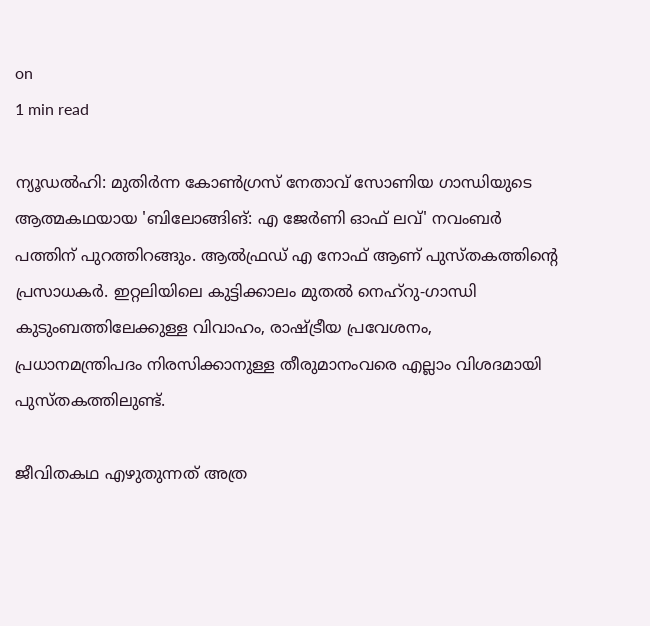on
1 min read

ന്യൂഡല്‍ഹി: മുതിര്‍ന്ന കോണ്‍ഗ്രസ് നേതാവ് സോണിയ ഗാന്ധിയുടെ ആത്മകഥയായ 'ബിലോങ്ങിങ്: എ ജേര്‍ണി ഓഫ് ലവ്' നവംബര്‍ പത്തിന് പുറത്തിറങ്ങും. ആല്‍ഫ്രഡ് എ നോഫ് ആണ് പുസ്തകത്തിന്റെ പ്രസാധകര്‍. ഇറ്റലിയിലെ കുട്ടിക്കാലം മുതല്‍ നെഹ്റു-ഗാന്ധി കുടുംബത്തിലേക്കുള്ള വിവാഹം, രാഷ്ട്രീയ പ്രവേശനം, പ്രധാനമന്ത്രിപദം നിരസിക്കാനുള്ള തീരുമാനംവരെ എല്ലാം വിശദമായി പുസ്തകത്തിലുണ്ട്.

ജീവിതകഥ എഴുതുന്നത് അത്ര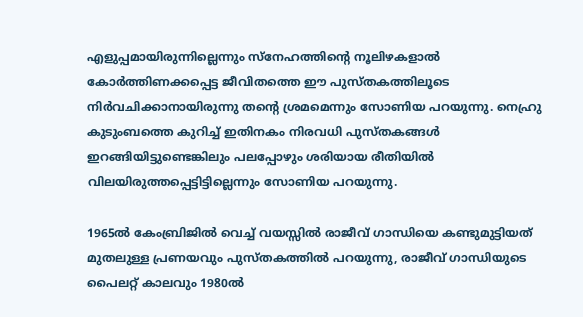എളുപ്പമായിരുന്നില്ലെന്നും സ്‌നേഹത്തിന്റെ നൂലിഴകളാല്‍ കോര്‍ത്തിണക്കപ്പെട്ട ജീവിതത്തെ ഈ പുസ്തകത്തിലൂടെ നിര്‍വചിക്കാനായിരുന്നു തന്റെ ശ്രമമെന്നും സോണിയ പറയുന്നു. നെഹ്രു കുടുംബത്തെ കുറിച്ച് ഇതിനകം നിരവധി പുസ്തകങ്ങള്‍ ഇറങ്ങിയിട്ടുണ്ടെങ്കിലും പലപ്പോഴും ശരിയായ രീതിയില്‍ വിലയിരുത്തപ്പെട്ടിട്ടില്ലെന്നും സോണിയ പറയുന്നു.

1965ല്‍ കേംബ്രിജില്‍ വെച്ച് വയസ്സില്‍ രാജീവ് ഗാന്ധിയെ കണ്ടുമുട്ടിയത് മുതലുള്ള പ്രണയവും പുസ്തകത്തില്‍ പറയുന്നു, രാജീവ് ഗാന്ധിയുടെ പൈലറ്റ് കാലവും 1980ല്‍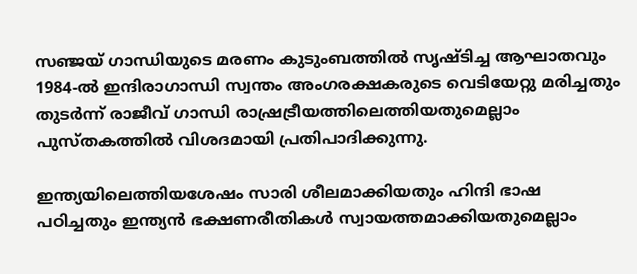സഞ്ജയ് ഗാന്ധിയുടെ മരണം കുടുംബത്തില്‍ സൃഷ്ടിച്ച ആഘാതവും 1984-ല്‍ ഇന്ദിരാഗാന്ധി സ്വന്തം അംഗരക്ഷകരുടെ വെടിയേറ്റു മരിച്ചതും തുടര്‍ന്ന് രാജീവ് ഗാന്ധി രാഷ്രട്രീയത്തിലെത്തിയതുമെല്ലാം പുസ്തകത്തില്‍ വിശദമായി പ്രതിപാദിക്കുന്നു.

ഇന്ത്യയിലെത്തിയശേഷം സാരി ശീലമാക്കിയതും ഹിന്ദി ഭാഷ പഠിച്ചതും ഇന്ത്യന്‍ ഭക്ഷണരീതികള്‍ സ്വായത്തമാക്കിയതുമെല്ലാം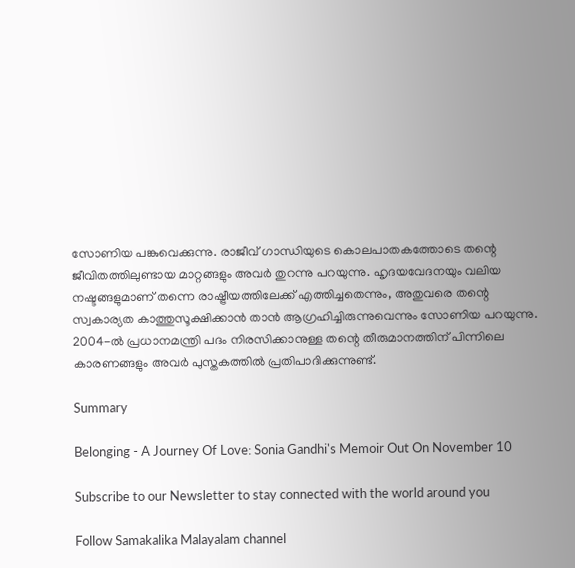സോണിയ പങ്കുവെക്കുന്നു. രാജീവ് ഗാന്ധിയുടെ കൊലപാതകത്തോടെ തന്റെ ജീവിതത്തിലുണ്ടായ മാറ്റങ്ങളും അവര്‍ തുറന്നു പറയുന്നു. ഹൃദയവേദനയും വലിയ നഷ്ടങ്ങളുമാണ് തന്നെ രാഷ്ട്രീയത്തിലേക്ക് എത്തിച്ചതെന്നും, അതുവരെ തന്റെ സ്വകാര്യത കാത്തുസൂക്ഷിക്കാന്‍ താന്‍ ആഗ്രഹിച്ചിരുന്നുവെന്നും സോണിയ പറയുന്നു. 2004-ല്‍ പ്രധാനമന്ത്രി പദം നിരസിക്കാനുള്ള തന്റെ തീരുമാനത്തിന് പിന്നിലെ കാരണങ്ങളും അവര്‍ പുസ്തകത്തില്‍ പ്രതിപാദിക്കുന്നുണ്ട്.

Summary

Belonging - A Journey Of Love: Sonia Gandhi's Memoir Out On November 10

Subscribe to our Newsletter to stay connected with the world around you

Follow Samakalika Malayalam channel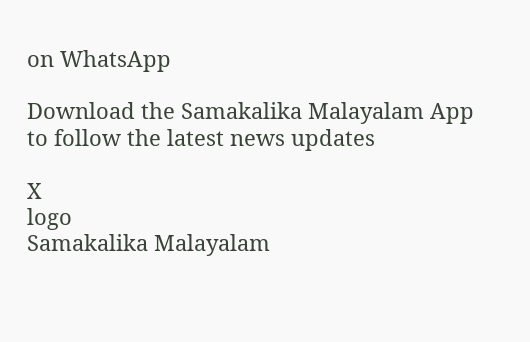on WhatsApp

Download the Samakalika Malayalam App to follow the latest news updates

X
logo
Samakalika Malayalam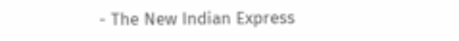- The New Indian Express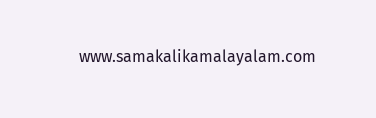www.samakalikamalayalam.com